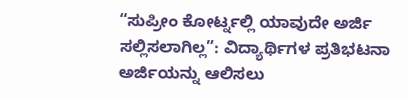“ಸುಪ್ರೀಂ ಕೋರ್ಟ್ನಲ್ಲಿ ಯಾವುದೇ ಅರ್ಜಿ ಸಲ್ಲಿಸಲಾಗಿಲ್ಲ”: ವಿದ್ಯಾರ್ಥಿಗಳ ಪ್ರತಿಭಟನಾ ಅರ್ಜಿಯನ್ನು ಆಲಿಸಲು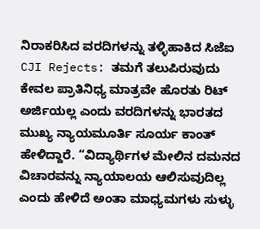ನಿರಾಕರಿಸಿದ ವರದಿಗಳನ್ನು ತಳ್ಳಿಹಾಕಿದ ಸಿಜೆಐ
CJI Rejects: ತಮಗೆ ತಲುಪಿರುವುದು ಕೇವಲ ಪ್ರಾತಿನಿಧ್ಯ ಮಾತ್ರವೇ ಹೊರತು ರಿಟ್ ಅರ್ಜಿಯಲ್ಲ ಎಂದು ವರದಿಗಳನ್ನು ಭಾರತದ ಮುಖ್ಯ ನ್ಯಾಯಮೂರ್ತಿ ಸೂರ್ಯ ಕಾಂತ್ ಹೇಳಿದ್ದಾರೆ. “ವಿದ್ಯಾರ್ಥಿಗಳ ಮೇಲಿನ ದಮನದ ವಿಚಾರವನ್ನು ನ್ಯಾಯಾಲಯ ಆಲಿಸುವುದಿಲ್ಲ ಎಂದು ಹೇಳಿದೆ ಅಂತಾ ಮಾಧ್ಯಮಗಳು ಸುಳ್ಳು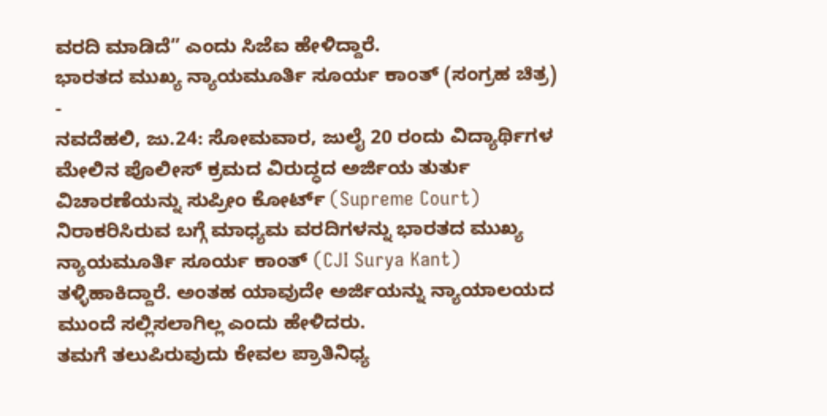ವರದಿ ಮಾಡಿದೆ” ಎಂದು ಸಿಜೆಐ ಹೇಳಿದ್ದಾರೆ.
ಭಾರತದ ಮುಖ್ಯ ನ್ಯಾಯಮೂರ್ತಿ ಸೂರ್ಯ ಕಾಂತ್ (ಸಂಗ್ರಹ ಚಿತ್ರ) -
ನವದೆಹಲಿ, ಜು.24: ಸೋಮವಾರ, ಜುಲೈ 20 ರಂದು ವಿದ್ಯಾರ್ಥಿಗಳ ಮೇಲಿನ ಪೊಲೀಸ್ ಕ್ರಮದ ವಿರುದ್ಧದ ಅರ್ಜಿಯ ತುರ್ತು ವಿಚಾರಣೆಯನ್ನು ಸುಪ್ರೀಂ ಕೋರ್ಟ್ (Supreme Court) ನಿರಾಕರಿಸಿರುವ ಬಗ್ಗೆ ಮಾಧ್ಯಮ ವರದಿಗಳನ್ನು ಭಾರತದ ಮುಖ್ಯ ನ್ಯಾಯಮೂರ್ತಿ ಸೂರ್ಯ ಕಾಂತ್ (CJI Surya Kant) ತಳ್ಳಿಹಾಕಿದ್ದಾರೆ. ಅಂತಹ ಯಾವುದೇ ಅರ್ಜಿಯನ್ನು ನ್ಯಾಯಾಲಯದ ಮುಂದೆ ಸಲ್ಲಿಸಲಾಗಿಲ್ಲ ಎಂದು ಹೇಳಿದರು.
ತಮಗೆ ತಲುಪಿರುವುದು ಕೇವಲ ಪ್ರಾತಿನಿಧ್ಯ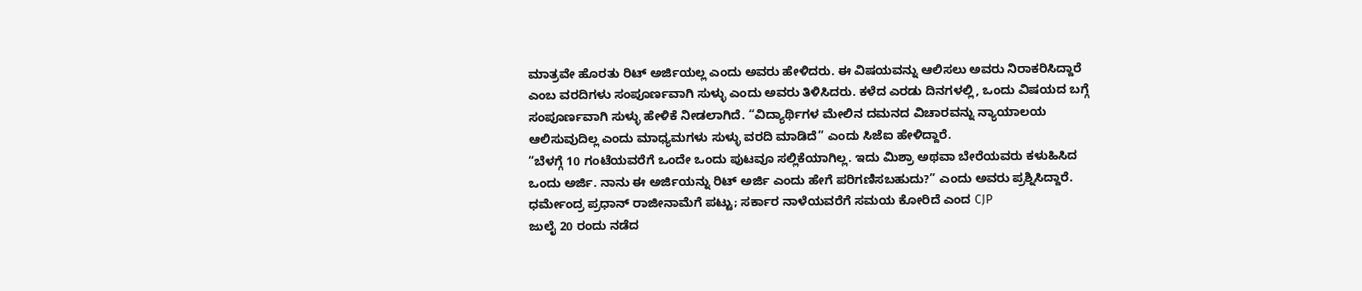ಮಾತ್ರವೇ ಹೊರತು ರಿಟ್ ಅರ್ಜಿಯಲ್ಲ ಎಂದು ಅವರು ಹೇಳಿದರು. ಈ ವಿಷಯವನ್ನು ಆಲಿಸಲು ಅವರು ನಿರಾಕರಿಸಿದ್ದಾರೆ ಎಂಬ ವರದಿಗಳು ಸಂಪೂರ್ಣವಾಗಿ ಸುಳ್ಳು ಎಂದು ಅವರು ತಿಳಿಸಿದರು. ಕಳೆದ ಎರಡು ದಿನಗಳಲ್ಲಿ, ಒಂದು ವಿಷಯದ ಬಗ್ಗೆ ಸಂಪೂರ್ಣವಾಗಿ ಸುಳ್ಳು ಹೇಳಿಕೆ ನೀಡಲಾಗಿದೆ. “ವಿದ್ಯಾರ್ಥಿಗಳ ಮೇಲಿನ ದಮನದ ವಿಚಾರವನ್ನು ನ್ಯಾಯಾಲಯ ಆಲಿಸುವುದಿಲ್ಲ ಎಂದು ಮಾಧ್ಯಮಗಳು ಸುಳ್ಳು ವರದಿ ಮಾಡಿದೆ” ಎಂದು ಸಿಜೆಐ ಹೇಳಿದ್ದಾರೆ.
“ಬೆಳಗ್ಗೆ 10 ಗಂಟೆಯವರೆಗೆ ಒಂದೇ ಒಂದು ಪುಟವೂ ಸಲ್ಲಿಕೆಯಾಗಿಲ್ಲ. ಇದು ಮಿಶ್ರಾ ಅಥವಾ ಬೇರೆಯವರು ಕಳುಹಿಸಿದ ಒಂದು ಅರ್ಜಿ. ನಾನು ಈ ಅರ್ಜಿಯನ್ನು ರಿಟ್ ಅರ್ಜಿ ಎಂದು ಹೇಗೆ ಪರಿಗಣಿಸಬಹುದು?” ಎಂದು ಅವರು ಪ್ರಶ್ನಿಸಿದ್ದಾರೆ.
ಧರ್ಮೇಂದ್ರ ಪ್ರಧಾನ್ ರಾಜೀನಾಮೆಗೆ ಪಟ್ಟು; ಸರ್ಕಾರ ನಾಳೆಯವರೆಗೆ ಸಮಯ ಕೋರಿದೆ ಎಂದ CJP
ಜುಲೈ 20 ರಂದು ನಡೆದ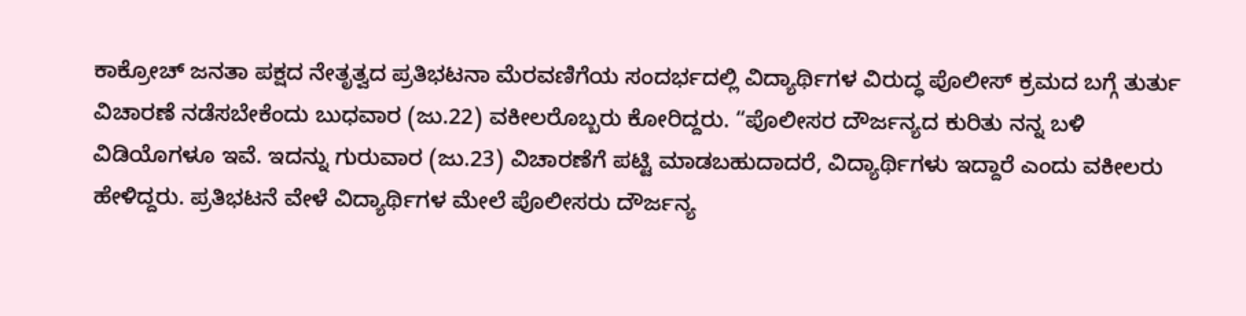ಕಾಕ್ರೋಚ್ ಜನತಾ ಪಕ್ಷದ ನೇತೃತ್ವದ ಪ್ರತಿಭಟನಾ ಮೆರವಣಿಗೆಯ ಸಂದರ್ಭದಲ್ಲಿ ವಿದ್ಯಾರ್ಥಿಗಳ ವಿರುದ್ಧ ಪೊಲೀಸ್ ಕ್ರಮದ ಬಗ್ಗೆ ತುರ್ತು ವಿಚಾರಣೆ ನಡೆಸಬೇಕೆಂದು ಬುಧವಾರ (ಜು.22) ವಕೀಲರೊಬ್ಬರು ಕೋರಿದ್ದರು. “ಪೊಲೀಸರ ದೌರ್ಜನ್ಯದ ಕುರಿತು ನನ್ನ ಬಳಿ ವಿಡಿಯೊಗಳೂ ಇವೆ. ಇದನ್ನು ಗುರುವಾರ (ಜು.23) ವಿಚಾರಣೆಗೆ ಪಟ್ಟಿ ಮಾಡಬಹುದಾದರೆ, ವಿದ್ಯಾರ್ಥಿಗಳು ಇದ್ದಾರೆ ಎಂದು ವಕೀಲರು ಹೇಳಿದ್ದರು. ಪ್ರತಿಭಟನೆ ವೇಳೆ ವಿದ್ಯಾರ್ಥಿಗಳ ಮೇಲೆ ಪೊಲೀಸರು ದೌರ್ಜನ್ಯ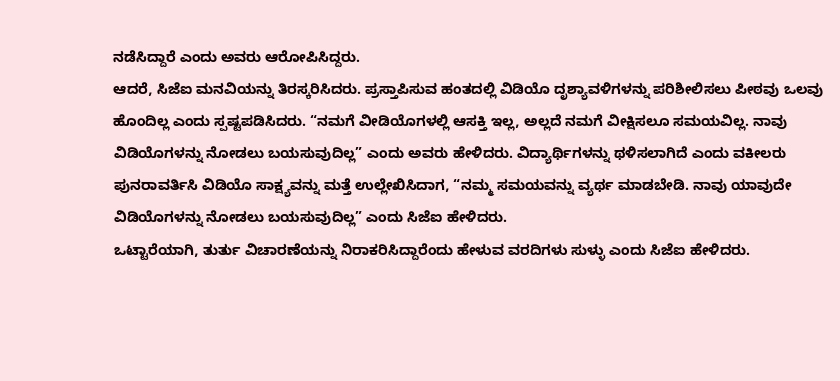ನಡೆಸಿದ್ದಾರೆ ಎಂದು ಅವರು ಆರೋಪಿಸಿದ್ದರು.
ಆದರೆ, ಸಿಜೆಐ ಮನವಿಯನ್ನು ತಿರಸ್ಕರಿಸಿದರು. ಪ್ರಸ್ತಾಪಿಸುವ ಹಂತದಲ್ಲಿ ವಿಡಿಯೊ ದೃಶ್ಯಾವಳಿಗಳನ್ನು ಪರಿಶೀಲಿಸಲು ಪೀಠವು ಒಲವು ಹೊಂದಿಲ್ಲ ಎಂದು ಸ್ಪಷ್ಟಪಡಿಸಿದರು. “ನಮಗೆ ವೀಡಿಯೊಗಳಲ್ಲಿ ಆಸಕ್ತಿ ಇಲ್ಲ, ಅಲ್ಲದೆ ನಮಗೆ ವೀಕ್ಷಿಸಲೂ ಸಮಯವಿಲ್ಲ. ನಾವು ವಿಡಿಯೊಗಳನ್ನು ನೋಡಲು ಬಯಸುವುದಿಲ್ಲ” ಎಂದು ಅವರು ಹೇಳಿದರು. ವಿದ್ಯಾರ್ಥಿಗಳನ್ನು ಥಳಿಸಲಾಗಿದೆ ಎಂದು ವಕೀಲರು ಪುನರಾವರ್ತಿಸಿ ವಿಡಿಯೊ ಸಾಕ್ಷ್ಯವನ್ನು ಮತ್ತೆ ಉಲ್ಲೇಖಿಸಿದಾಗ, “ನಮ್ಮ ಸಮಯವನ್ನು ವ್ಯರ್ಥ ಮಾಡಬೇಡಿ. ನಾವು ಯಾವುದೇ ವಿಡಿಯೊಗಳನ್ನು ನೋಡಲು ಬಯಸುವುದಿಲ್ಲ” ಎಂದು ಸಿಜೆಐ ಹೇಳಿದರು.
ಒಟ್ಟಾರೆಯಾಗಿ, ತುರ್ತು ವಿಚಾರಣೆಯನ್ನು ನಿರಾಕರಿಸಿದ್ದಾರೆಂದು ಹೇಳುವ ವರದಿಗಳು ಸುಳ್ಳು ಎಂದು ಸಿಜೆಐ ಹೇಳಿದರು.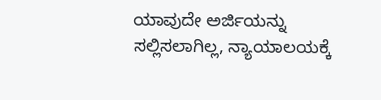ಯಾವುದೇ ಅರ್ಜಿಯನ್ನು ಸಲ್ಲಿಸಲಾಗಿಲ್ಲ, ನ್ಯಾಯಾಲಯಕ್ಕೆ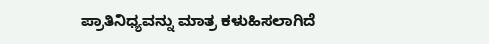ಪ್ರಾತಿನಿಧ್ಯವನ್ನು ಮಾತ್ರ ಕಳುಹಿಸಲಾಗಿದೆ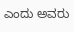ಎಂದು ಅವರು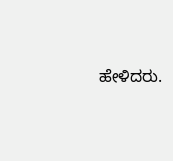ಹೇಳಿದರು.